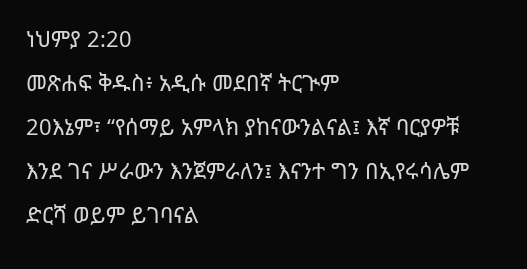ነህምያ 2:20
መጽሐፍ ቅዱስ፥ አዲሱ መደበኛ ትርጒም
20እኔም፣ “የሰማይ አምላክ ያከናውንልናል፤ እኛ ባርያዎቹ እንደ ገና ሥራውን እንጀምራለን፤ እናንተ ግን በኢየሩሳሌም ድርሻ ወይም ይገባናል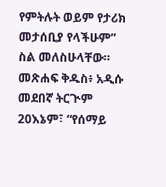የምትሉት ወይም የታሪክ መታሰቢያ የላችሁም” ስል መለስሁላቸው።
መጽሐፍ ቅዱስ፥ አዲሱ መደበኛ ትርጒም
20እኔም፣ “የሰማይ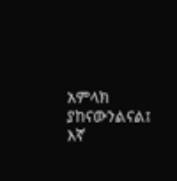አምላክ ያከናውንልናል፤ እኛ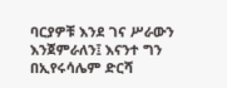ባርያዎቹ እንደ ገና ሥራውን እንጀምራለን፤ እናንተ ግን በኢየሩሳሌም ድርሻ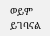ወይም ይገባናል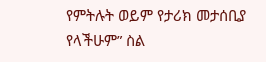የምትሉት ወይም የታሪክ መታሰቢያ የላችሁም” ስል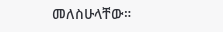መለስሁላቸው።